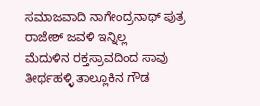ಸಮಾಜವಾದಿ ನಾಗೇಂದ್ರನಾಥ್ ಪುತ್ರ
ರಾಜೇಶ್ ಜವಳಿ ಇನ್ನಿಲ್ಲ
ಮೆದುಳಿನ ರಕ್ತಸ್ರಾವದಿಂದ ಸಾವು
ತೀರ್ಥಹಳ್ಳಿ ತಾಲ್ಲೂಕಿನ ಗೌಡ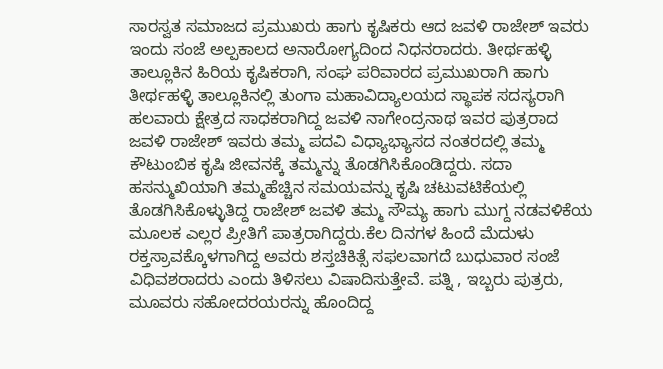ಸಾರಸ್ವತ ಸಮಾಜದ ಪ್ರಮುಖರು ಹಾಗು ಕೃಷಿಕರು ಆದ ಜವಳಿ ರಾಜೇಶ್ ಇವರು ಇಂದು ಸಂಜೆ ಅಲ್ಪಕಾಲದ ಅನಾರೋಗ್ಯದಿಂದ ನಿಧನರಾದರು. ತೀರ್ಥಹಳ್ಳಿ ತಾಲ್ಲೂಕಿನ ಹಿರಿಯ ಕೃಷಿಕರಾಗಿ, ಸಂಘ ಪರಿವಾರದ ಪ್ರಮುಖರಾಗಿ ಹಾಗು ತೀರ್ಥಹಳ್ಳಿ ತಾಲ್ಲೂಕಿನಲ್ಲಿ ತುಂಗಾ ಮಹಾವಿದ್ಯಾಲಯದ ಸ್ಥಾಪಕ ಸದಸ್ಯರಾಗಿ ಹಲವಾರು ಕ್ಷೇತ್ರದ ಸಾಧಕರಾಗಿದ್ದ ಜವಳಿ ನಾಗೇಂದ್ರನಾಥ ಇವರ ಪುತ್ರರಾದ ಜವಳಿ ರಾಜೇಶ್ ಇವರು ತಮ್ಮ ಪದವಿ ವಿಧ್ಯಾಭ್ಯಾಸದ ನಂತರದಲ್ಲಿ ತಮ್ಮ ಕೌಟುಂಬಿಕ ಕೃಷಿ ಜೀವನಕ್ಕೆ ತಮ್ಮನ್ನು ತೊಡಗಿಸಿಕೊಂಡಿದ್ದರು. ಸದಾ ಹಸನ್ಮುಖಿಯಾಗಿ ತಮ್ಮಹೆಚ್ಚಿನ ಸಮಯವನ್ನು ಕೃಷಿ ಚಟುವಟಿಕೆಯಲ್ಲಿ ತೊಡಗಿಸಿಕೊಳ್ಳುತಿದ್ದ ರಾಜೇಶ್ ಜವಳಿ ತಮ್ಮ ಸೌಮ್ಯ ಹಾಗು ಮುಗ್ದ ನಡವಳಿಕೆಯ ಮೂಲಕ ಎಲ್ಲರ ಪ್ರೀತಿಗೆ ಪಾತ್ರರಾಗಿದ್ದರು.ಕೆಲ ದಿನಗಳ ಹಿಂದೆ ಮೆದುಳು ರಕ್ತಸ್ರಾವಕ್ಕೊಳಗಾಗಿದ್ದ ಅವರು ಶಸ್ತಚಿಕಿತ್ಸೆ ಸಫಲವಾಗದೆ ಬುಧುವಾರ ಸಂಜೆ ವಿಧಿವಶರಾದರು ಎಂದು ತಿಳಿಸಲು ವಿಷಾದಿಸುತ್ತೇವೆ. ಪತ್ನಿ , ಇಬ್ಬರು ಪುತ್ರರು, ಮೂವರು ಸಹೋದರಯರನ್ನು ಹೊಂದಿದ್ದ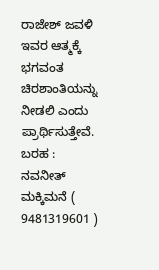ರಾಜೇಶ್ ಜವಳಿ ಇವರ ಆತ್ಮಕ್ಕೆ ಭಗವಂತ ಚಿರಶಾಂತಿಯನ್ನು ನೀಡಲಿ ಎಂದು ಪ್ರಾರ್ಥಿಸುತ್ತೇವೆ.
ಬರಹ : ನವನೀತ್ ಮಕ್ಕಿಮನೆ ( 9481319601 )